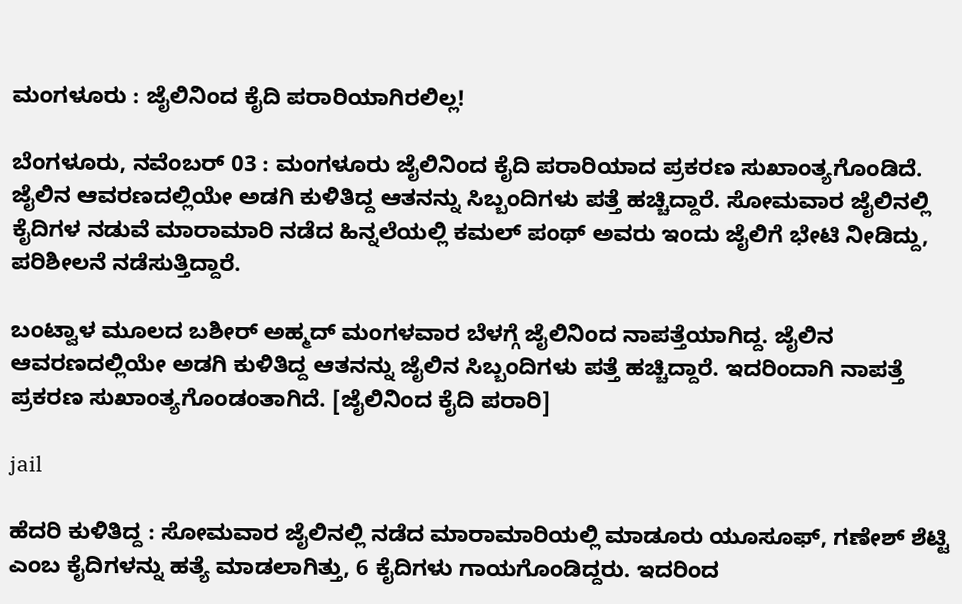ಮಂಗಳೂರು : ಜೈಲಿನಿಂದ ಕೈದಿ ಪರಾರಿಯಾಗಿರಲಿಲ್ಲ!

ಬೆಂಗಳೂರು, ನವೆಂಬರ್ 03 : ಮಂಗಳೂರು ಜೈಲಿನಿಂದ ಕೈದಿ ಪರಾರಿಯಾದ ಪ್ರಕರಣ ಸುಖಾಂತ್ಯಗೊಂಡಿದೆ. ಜೈಲಿನ ಆವರಣದಲ್ಲಿಯೇ ಅಡಗಿ ಕುಳಿತಿದ್ದ ಆತನನ್ನು ಸಿಬ್ಬಂದಿಗಳು ಪತ್ತೆ ಹಚ್ಚಿದ್ದಾರೆ. ಸೋಮವಾರ ಜೈಲಿನಲ್ಲಿ ಕೈದಿಗಳ ನಡುವೆ ಮಾರಾಮಾರಿ ನಡೆದ ಹಿನ್ನಲೆಯಲ್ಲಿ ಕಮಲ್ ಪಂಥ್ ಅವರು ಇಂದು ಜೈಲಿಗೆ ಭೇಟಿ ನೀಡಿದ್ದು, ಪರಿಶೀಲನೆ ನಡೆಸುತ್ತಿದ್ದಾರೆ.

ಬಂಟ್ವಾಳ ಮೂಲದ ಬಶೀರ್ ಅಹ್ಮದ್ ಮಂಗಳವಾರ ಬೆಳಗ್ಗೆ ಜೈಲಿನಿಂದ ನಾಪತ್ತೆಯಾಗಿದ್ದ. ಜೈಲಿನ ಆವರಣದಲ್ಲಿಯೇ ಅಡಗಿ ಕುಳಿತಿದ್ದ ಆತನನ್ನು ಜೈಲಿನ ಸಿಬ್ಬಂದಿಗಳು ಪತ್ತೆ ಹಚ್ಚಿದ್ದಾರೆ. ಇದರಿಂದಾಗಿ ನಾಪತ್ತೆ ಪ್ರಕರಣ ಸುಖಾಂತ್ಯಗೊಂಡಂತಾಗಿದೆ. [ಜೈಲಿನಿಂದ ಕೈದಿ ಪರಾರಿ]

jail

ಹೆದರಿ ಕುಳಿತಿದ್ದ : ಸೋಮವಾರ ಜೈಲಿನಲ್ಲಿ ನಡೆದ ಮಾರಾಮಾರಿಯಲ್ಲಿ ಮಾಡೂರು ಯೂಸೂಫ್, ಗಣೇಶ್ ಶೆಟ್ಟಿ ಎಂಬ ಕೈದಿಗಳನ್ನು ಹತ್ಯೆ ಮಾಡಲಾಗಿತ್ತು, 6 ಕೈದಿಗಳು ಗಾಯಗೊಂಡಿದ್ದರು. ಇದರಿಂದ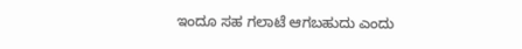ಇಂದೂ ಸಹ ಗಲಾಟೆ ಆಗಬಹುದು ಎಂದು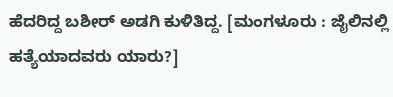ಹೆದರಿದ್ದ ಬಶೀರ್ ಅಡಗಿ ಕುಳಿತಿದ್ದ. [ಮಂಗಳೂರು : ಜೈಲಿನಲ್ಲಿ ಹತ್ಯೆಯಾದವರು ಯಾರು?]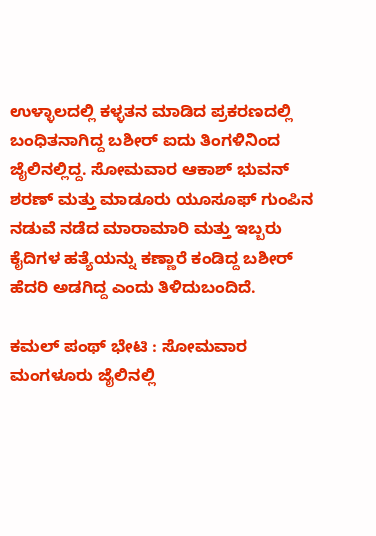ಉಳ್ಳಾಲದಲ್ಲಿ ಕಳ್ಳತನ ಮಾಡಿದ ಪ್ರಕರಣದಲ್ಲಿ ಬಂಧಿತನಾಗಿದ್ದ ಬಶೀರ್ ಐದು ತಿಂಗಳಿನಿಂದ ಜೈಲಿನಲ್ಲಿದ್ದ. ಸೋಮವಾರ ಆಕಾಶ್ ಭುವನ್ ಶರಣ್ ಮತ್ತು ಮಾಡೂರು ಯೂಸೂಫ್ ಗುಂಪಿನ ನಡುವೆ ನಡೆದ ಮಾರಾಮಾರಿ ಮತ್ತು ಇಬ್ಬರು ಕೈದಿಗಳ ಹತ್ಯೆಯನ್ನು ಕಣ್ಣಾರೆ ಕಂಡಿದ್ದ ಬಶೀರ್ ಹೆದರಿ ಅಡಗಿದ್ದ ಎಂದು ತಿಳಿದುಬಂದಿದೆ.

ಕಮಲ್ ಪಂಥ್ ಭೇಟಿ : ಸೋಮವಾರ ಮಂಗಳೂರು ಜೈಲಿನಲ್ಲಿ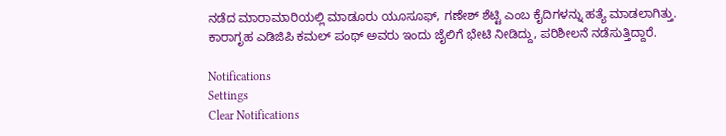ನಡೆದ ಮಾರಾಮಾರಿಯಲ್ಲಿ ಮಾಡೂರು ಯೂಸೂಫ್, ಗಣೇಶ್ ಶೆಟ್ಟಿ ಎಂಬ ಕೈದಿಗಳನ್ನು ಹತ್ಯೆ ಮಾಡಲಾಗಿತ್ತು. ಕಾರಾಗೃಹ ಎಡಿಜಿಪಿ ಕಮಲ್ ಪಂಥ್ ಅವರು ಇಂದು ಜೈಲಿಗೆ ಭೇಟಿ ನೀಡಿದ್ದು, ಪರಿಶೀಲನೆ ನಡೆಸುತ್ತಿದ್ದಾರೆ.

Notifications
Settings
Clear Notifications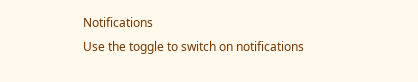Notifications
Use the toggle to switch on notifications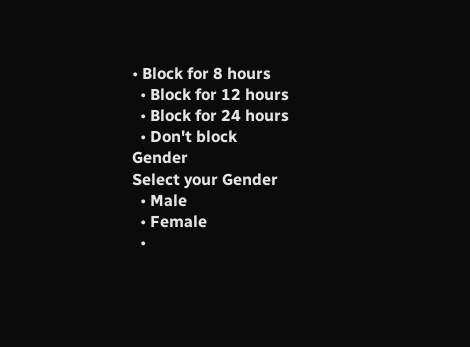• Block for 8 hours
  • Block for 12 hours
  • Block for 24 hours
  • Don't block
Gender
Select your Gender
  • Male
  • Female
  •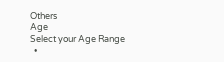Others
Age
Select your Age Range
  •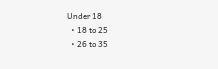Under 18
  • 18 to 25
  • 26 to 35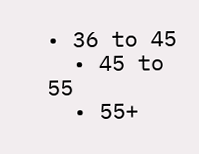• 36 to 45
  • 45 to 55
  • 55+